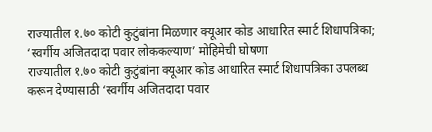राज्यातील १.७० कोटी कुटुंबांना मिळणार क्यूआर कोड आधारित स्मार्ट शिधापत्रिका; ‘स्वर्गीय अजितदादा पवार लोककल्याण’ मोहिमेची घोषणा
राज्यातील १.७० कोटी कुटुंबांना क्यूआर कोड आधारित स्मार्ट शिधापत्रिका उपलब्ध करून देण्यासाठी ‘स्वर्गीय अजितदादा पवार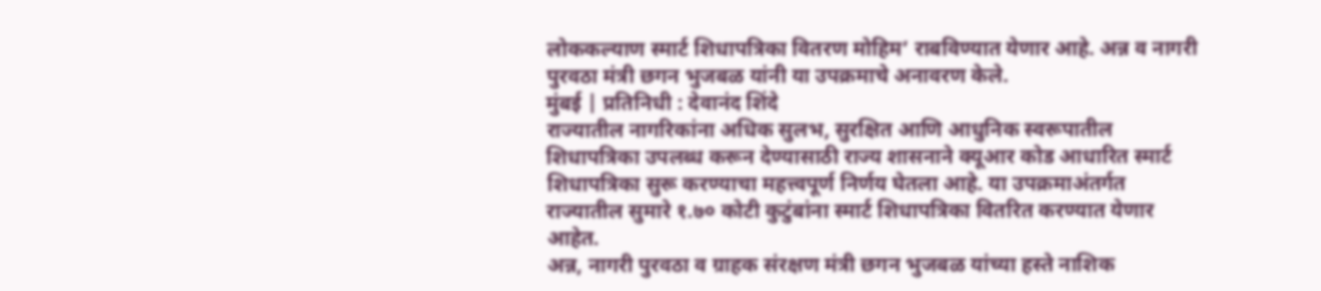लोककल्याण स्मार्ट शिधापत्रिका वितरण मोहिम’ राबविण्यात येणार आहे. अन्न व नागरी पुरवठा मंत्री छगन भुजबळ यांनी या उपक्रमाचे अनावरण केले.
मुंबई | प्रतिनिधी : देवानंद शिंदे
राज्यातील नागरिकांना अधिक सुलभ, सुरक्षित आणि आधुनिक स्वरूपातील शिधापत्रिका उपलब्ध करून देण्यासाठी राज्य शासनाने क्यूआर कोड आधारित स्मार्ट शिधापत्रिका सुरू करण्याचा महत्त्वपूर्ण निर्णय घेतला आहे. या उपक्रमाअंतर्गत राज्यातील सुमारे १.७० कोटी कुटुंबांना स्मार्ट शिधापत्रिका वितरित करण्यात येणार आहेत.
अन्न, नागरी पुरवठा व ग्राहक संरक्षण मंत्री छगन भुजबळ यांच्या हस्ते नाशिक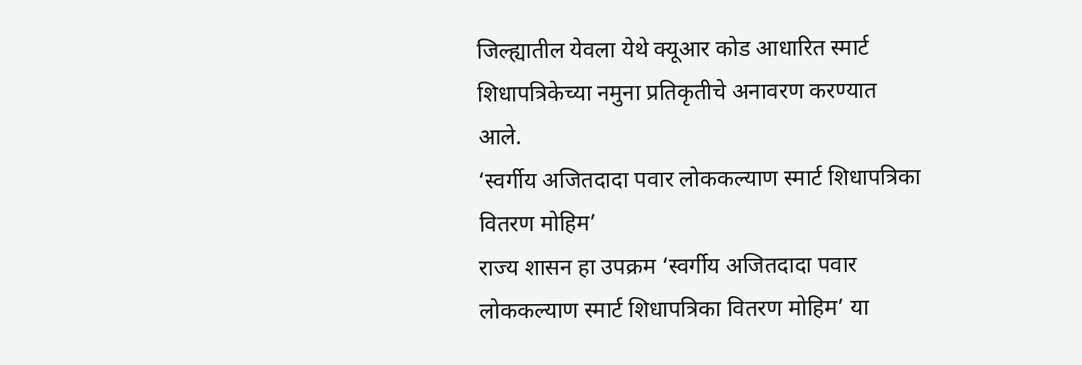जिल्ह्यातील येवला येथे क्यूआर कोड आधारित स्मार्ट शिधापत्रिकेच्या नमुना प्रतिकृतीचे अनावरण करण्यात आले.
‘स्वर्गीय अजितदादा पवार लोककल्याण स्मार्ट शिधापत्रिका वितरण मोहिम’
राज्य शासन हा उपक्रम ‘स्वर्गीय अजितदादा पवार लोककल्याण स्मार्ट शिधापत्रिका वितरण मोहिम’ या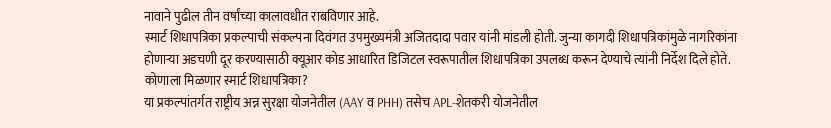नावाने पुढील तीन वर्षांच्या कालावधीत राबविणार आहे.
स्मार्ट शिधापत्रिका प्रकल्पाची संकल्पना दिवंगत उपमुख्यमंत्री अजितदादा पवार यांनी मांडली होती. जुन्या कागदी शिधापत्रिकांमुळे नागरिकांना होणाऱ्या अडचणी दूर करण्यासाठी क्यूआर कोड आधारित डिजिटल स्वरूपातील शिधापत्रिका उपलब्ध करून देण्याचे त्यांनी निर्देश दिले होते.
कोणाला मिळणार स्मार्ट शिधापत्रिका?
या प्रकल्पांतर्गत राष्ट्रीय अन्न सुरक्षा योजनेतील (AAY व PHH) तसेच APL-शेतकरी योजनेतील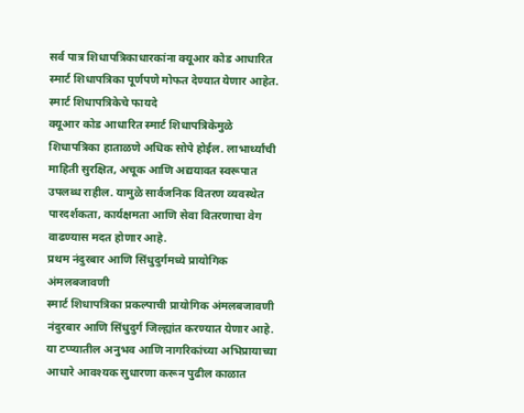सर्व पात्र शिधापत्रिकाधारकांना क्यूआर कोड आधारित स्मार्ट शिधापत्रिका पूर्णपणे मोफत देण्यात येणार आहेत.
स्मार्ट शिधापत्रिकेचे फायदे
क्यूआर कोड आधारित स्मार्ट शिधापत्रिकेमुळे शिधापत्रिका हाताळणे अधिक सोपे होईल. लाभार्थ्यांची माहिती सुरक्षित, अचूक आणि अद्ययावत स्वरूपात उपलब्ध राहील. यामुळे सार्वजनिक वितरण व्यवस्थेत पारदर्शकता, कार्यक्षमता आणि सेवा वितरणाचा वेग वाढण्यास मदत होणार आहे.
प्रथम नंदुरबार आणि सिंधुदुर्गमध्ये प्रायोगिक अंमलबजावणी
स्मार्ट शिधापत्रिका प्रकल्पाची प्रायोगिक अंमलबजावणी नंदुरबार आणि सिंधुदुर्ग जिल्ह्यांत करण्यात येणार आहे. या टप्प्यातील अनुभव आणि नागरिकांच्या अभिप्रायाच्या आधारे आवश्यक सुधारणा करून पुढील काळात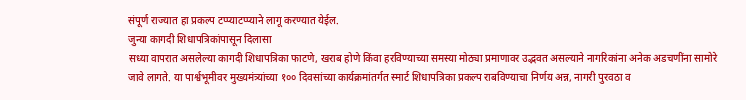संपूर्ण राज्यात हा प्रकल्प टप्प्याटप्प्याने लागू करण्यात येईल.
जुन्या कागदी शिधापत्रिकांपासून दिलासा
सध्या वापरात असलेल्या कागदी शिधापत्रिका फाटणे, खराब होणे किंवा हरविण्याच्या समस्या मोठ्या प्रमाणावर उद्भवत असल्याने नागरिकांना अनेक अडचणींना सामोरे जावे लागते. या पार्श्वभूमीवर मुख्यमंत्र्यांच्या १०० दिवसांच्या कार्यक्रमांतर्गत स्मार्ट शिधापत्रिका प्रकल्प राबविण्याचा निर्णय अन्न, नागरी पुरवठा व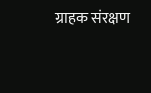ग्राहक संरक्षण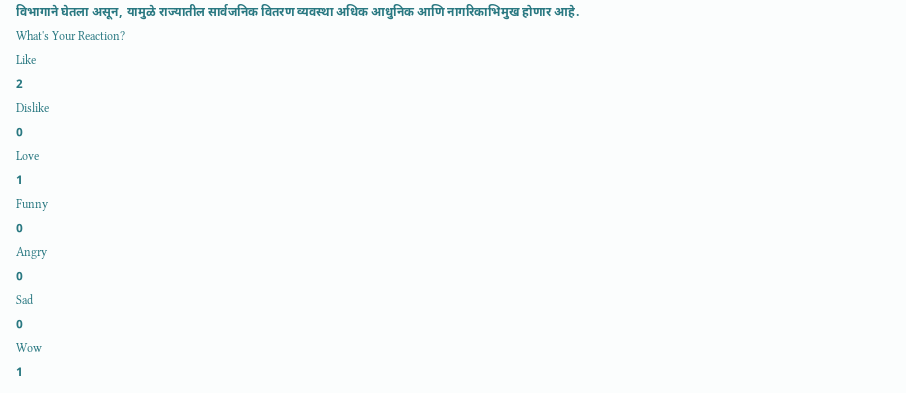विभागाने घेतला असून, यामुळे राज्यातील सार्वजनिक वितरण व्यवस्था अधिक आधुनिक आणि नागरिकाभिमुख होणार आहे.
What's Your Reaction?
Like
2
Dislike
0
Love
1
Funny
0
Angry
0
Sad
0
Wow
1